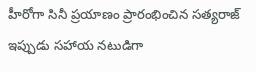హీరోగా సినీ ప్రయాణం ప్రారంభించిన సత్యరాజ్ ఇప్పుడు సహాయ నటుడిగా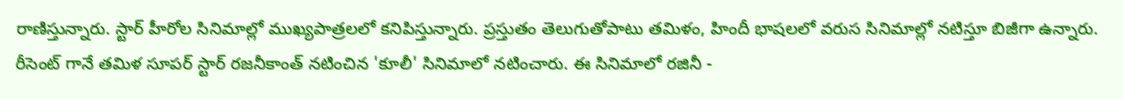రాణిస్తున్నారు. స్టార్ హీరోల సినిమాల్లో ముఖ్యపాత్రలలో కనిపిస్తున్నారు. ప్రస్తుతం తెలుగుతోపాటు తమిళం, హిందీ భాషలలో వరుస సినిమాల్లో నటిస్తూ బిజీగా ఉన్నారు. రీసెంట్ గానే తమిళ సూపర్ స్టార్ రజనీకాంత్ నటించిన 'కూలీ' సినిమాలో నటించారు. ఈ సినిమాలో రజినీ -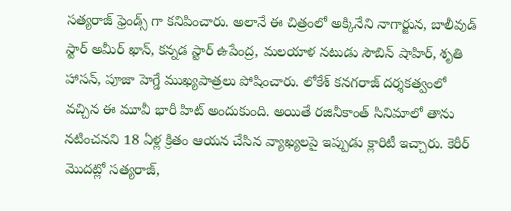సత్యరాజ్ ఫ్రెండ్స్ గా కనిపించారు. అలానే ఈ చిత్రంలో అక్కినేని నాగార్జున, బాలీవుడ్ స్టార్ అమీర్ ఖాన్, కన్నడ స్టార్ ఉపేంద్ర, మలయాళ నటుడు సౌబిన్ షాహిర్, శృతి హాసన్, పూజా హెగ్డే ముఖ్యపాత్రలు పోషించారు. లోకేశ్ కనగరాజ్ దర్శకత్వంలో వచ్చిన ఈ మూవీ భారీ హిట్ అందుకుంది. అయితే రజినీకాంత్ సినిమాలో తాను నటించనని 18 ఏళ్ల క్రితం ఆయన చేసిన వ్యాఖ్యలపై ఇప్పుడు క్లారిటీ ఇచ్చారు. కెరీర్ మొదట్లో సత్యరాజ్,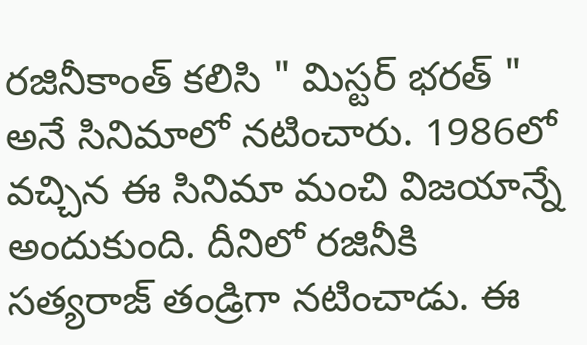రజినీకాంత్ కలిసి " మిస్టర్ భరత్ " అనే సినిమాలో నటించారు. 1986లో వచ్చిన ఈ సినిమా మంచి విజయాన్నే అందుకుంది. దీనిలో రజినీకి సత్యరాజ్ తండ్రిగా నటించాడు. ఈ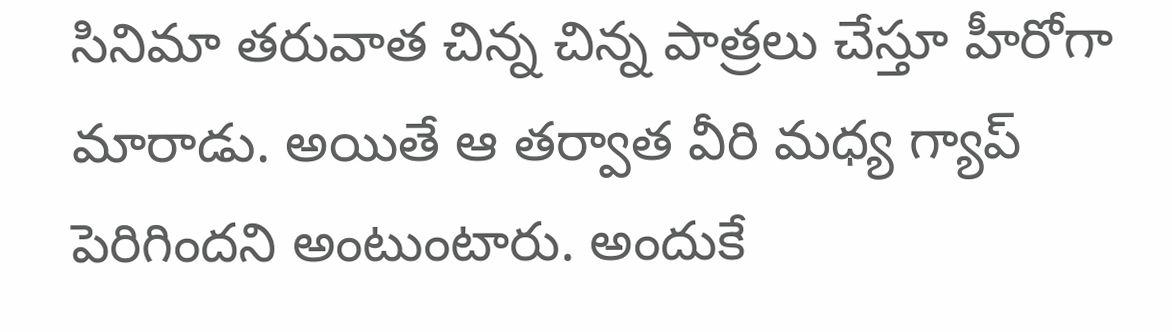సినిమా తరువాత చిన్న చిన్న పాత్రలు చేస్తూ హీరోగా మారాడు. అయితే ఆ తర్వాత వీరి మధ్య గ్యాప్ పెరిగిందని అంటుంటారు. అందుకే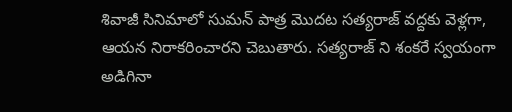శివాజీ సినిమాలో సుమన్ పాత్ర మొదట సత్యరాజ్ వద్దకు వెళ్లగా, ఆయన నిరాకరించారని చెబుతారు. సత్యరాజ్ ని శంకరే స్వయంగా అడిగినా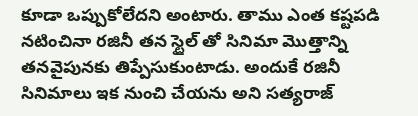కూడా ఒప్పుకోలేదని అంటారు. తాము ఎంత కష్టపడి నటించినా రజినీ తన స్టైల్ తో సినిమా మొత్తాన్ని తనవైపునకు తిప్పేసుకుంటాడు. అందుకే రజినీ సినిమాలు ఇక నుంచి చేయను అని సత్యరాజ్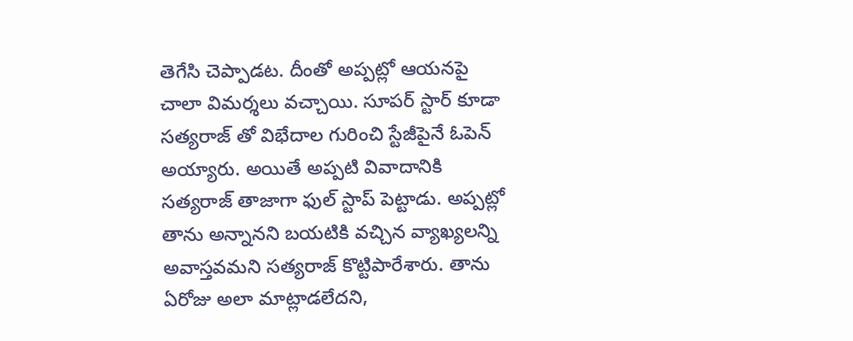తెగేసి చెప్పాడట. దీంతో అప్పట్లో ఆయనపై చాలా విమర్శలు వచ్చాయి. సూపర్ స్టార్ కూడా సత్యరాజ్ తో విభేదాల గురించి స్టేజీపైనే ఓపెన్ అయ్యారు. అయితే అప్పటి వివాదానికి సత్యరాజ్ తాజాగా ఫుల్ స్టాప్ పెట్టాడు. అప్పట్లో తాను అన్నానని బయటికి వచ్చిన వ్యాఖ్యలన్ని అవాస్తవమని సత్యరాజ్ కొట్టిపారేశారు. తాను ఏరోజు అలా మాట్లాడలేదని,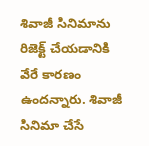శివాజీ సినిమాను రిజెక్ట్ చేయడానికి వేరే కారణం ఉందన్నారు. శివాజీ సినిమా చేసే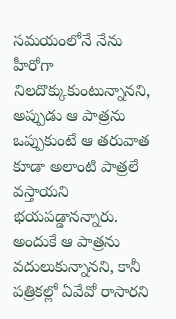సమయంలోనే నేను హీరోగా నిలదొక్కుకుంటున్నానని, అప్పుడు ఆ పాత్రను ఒప్పుకుంటే ఆ తరువాత కూడా అలాంటి పాత్రలే వస్తాయని భయపడ్డానన్నారు. అందుకే ఆ పాత్రను వదులుకున్నానని, కానీ పత్రికల్లో ఏవేవో రాసారని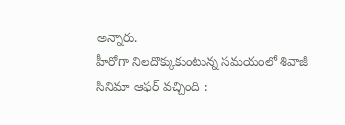అన్నారు.
హీరోగా నిలదొక్కుకుంటున్న సమయంలో శివాజీ సినిమా ఆఫర్ వచ్చింది :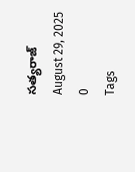సత్యరాజ్
August 29, 2025
0
Tags